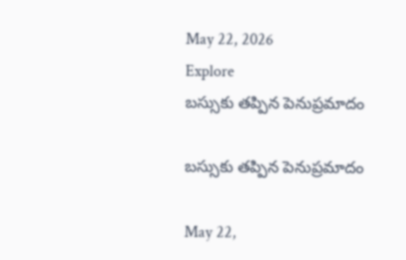May 22, 2026
Explore
బస్సుకు తప్పిన పెనుప్రమాదం

బస్సుకు తప్పిన పెనుప్రమాదం

May 22,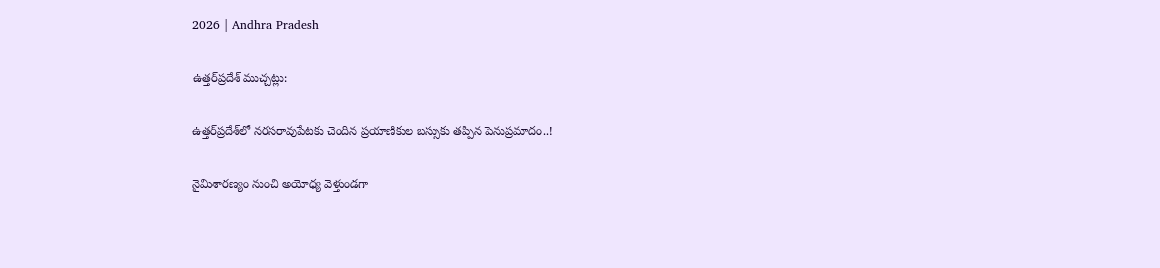2026 | Andhra Pradesh

ఉత్తర్‌ప్రదేశ్‌ ముచ్చట్లు:

ఉత్తర్‌ప్రదేశ్‌లో నరసరావుపేటకు చెందిన ప్రయాణికుల బస్సుకు తప్పిన పెనుప్రమాదం..!

నైమిశారణ్యం నుంచి అయోధ్య వెళ్తుండగా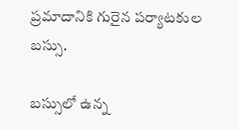ప్రమాదానికి గురైన పర్యాటకుల బస్సు.

బస్సులో ఉన్న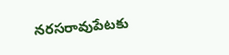నరసరావుపేటకు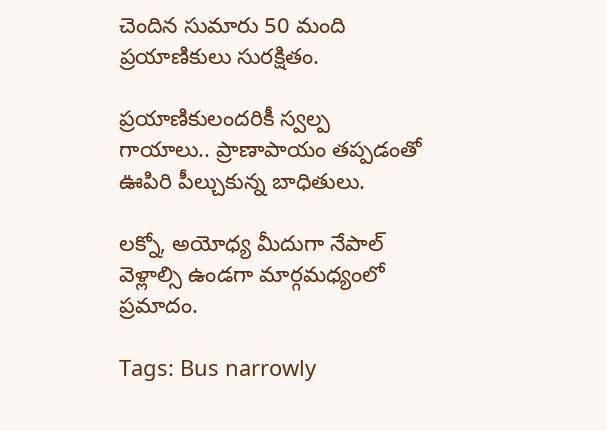చెందిన సుమారు 50 మంది ప్రయాణికులు సురక్షితం.

ప్రయాణికులందరికీ స్వల్ప గాయాలు.. ప్రాణాపాయం తప్పడంతో ఊపిరి పీల్చుకున్న బాధితులు.

లక్నో, అయోధ్య మీదుగా నేపాల్ వెళ్లాల్సి ఉండగా మార్గమధ్యంలో ప్రమాదం.

Tags: Bus narrowly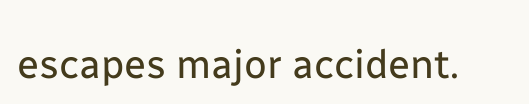escapes major accident.